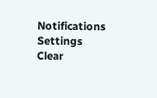Notifications
Settings
Clear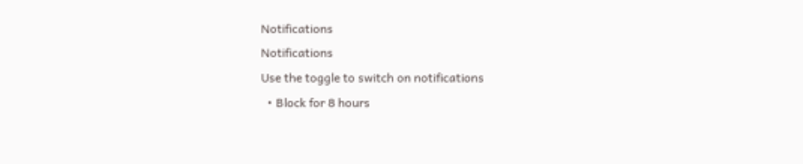Notifications
Notifications
Use the toggle to switch on notifications
  • Block for 8 hours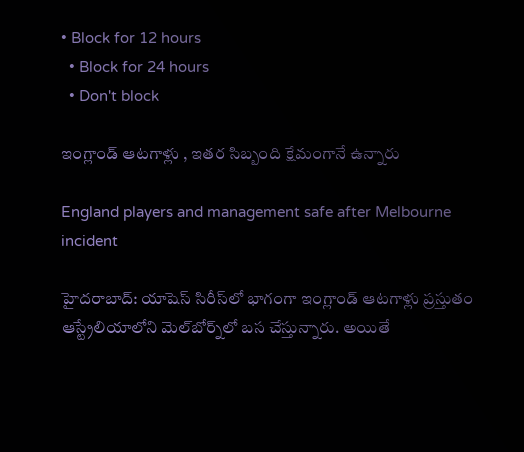• Block for 12 hours
  • Block for 24 hours
  • Don't block

ఇంగ్లాండ్ ఆటగాళ్లు , ఇతర సిబ్బంది క్షేమంగానే ఉన్నారు

England players and management safe after Melbourne incident

హైదరాబాద్: యాషెస్ సిరీస్‌లో భాగంగా ఇంగ్లాండ్ ఆటగాళ్లు ప్రస్తుతం ఆస్ట్రేలియాలోని మెల్‌బోర్న్‌లో బస చేస్తున్నారు. అయితే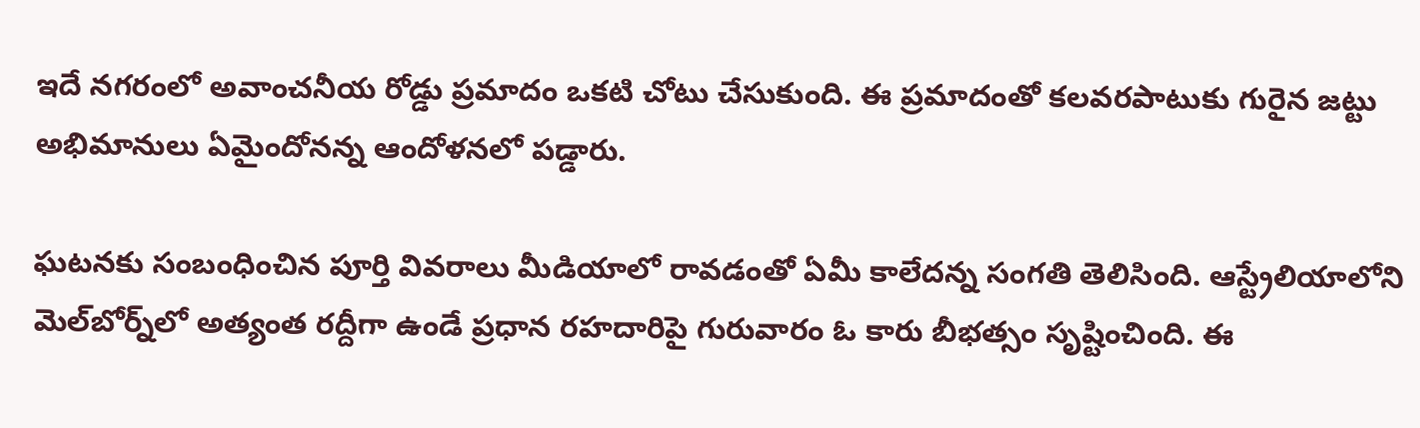ఇదే నగరంలో అవాంచనీయ రోడ్డు ప్రమాదం ఒకటి చోటు చేసుకుంది. ఈ ప్రమాదంతో కలవరపాటుకు గురైన జట్టు అభిమానులు ఏమైందోనన్న ఆందోళనలో పడ్డారు.

ఘటనకు సంబంధించిన పూర్తి వివరాలు మీడియాలో రావడంతో ఏమీ కాలేదన్న సంగతి తెలిసింది. ఆస్ట్రేలియాలోని మెల్‌బోర్న్‌లో అత్యంత రద్దీగా ఉండే ప్రధాన రహదారిపై గురువారం ఓ కారు బీభత్సం సృష్టించింది. ఈ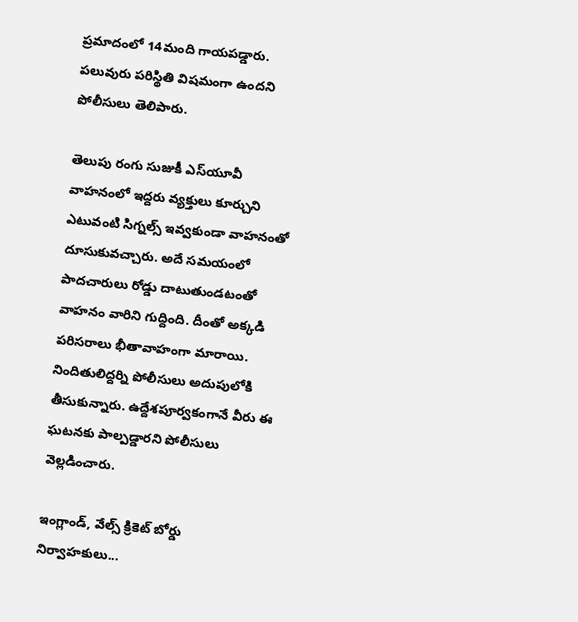ప్రమాదంలో 14మంది గాయపడ్డారు. పలువురు పరిస్థితి విషమంగా ఉందని పోలీసులు తెలిపారు.

తెలుపు రంగు సుజుకీ ఎస్‌యూవీ వాహనంలో ఇద్దరు వ్యక్తులు కూర్చుని ఎటువంటి సిగ్నల్స్‌ ఇవ్వకుండా వాహనంతో దూసుకువచ్చారు. అదే సమయంలో పాదచారులు రోడ్డు దాటుతుండటంతో వాహనం వారిని గుద్దింది. దీంతో అక్కడి పరిసరాలు భీతావాహంగా మారాయి. నిందితులిద్దర్ని పోలీసులు అదుపులోకి తీసుకున్నారు. ఉద్దేశపూర్వకంగానే వీరు ఈ ఘటనకు పాల్పడ్డారని పోలీసులు వెల్లడించారు.

ఇంగ్లాండ్‌, వేల్స్‌ క్రికెట్‌ బోర్డు నిర్వాహకులు...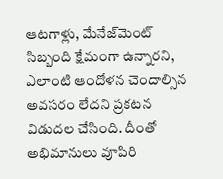ఆటగాళ్లు, మేనేజ్‌మెంట్‌ సిబ్బంది క్షేమంగా ఉన్నారని, ఎలాంటి ఆందోళన చెందాల్సిన అవసరం లేదని ప్రకటన విడుదల చేసింది. దీంతో అభిమానులు వూపిరి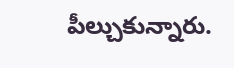పీల్చుకున్నారు.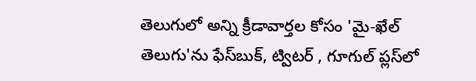తెలుగులో అన్ని క్రీడావార్తల కోసం 'మై-ఖేల్ తెలుగు'ను ఫేస్‌బుక్, ట్విటర్ , గూగుల్ ప్లస్‌లో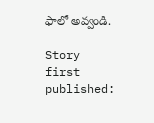ఫాలో అవ్వండి.

Story first published: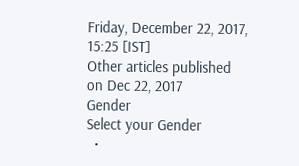Friday, December 22, 2017, 15:25 [IST]
Other articles published on Dec 22, 2017
Gender
Select your Gender
  •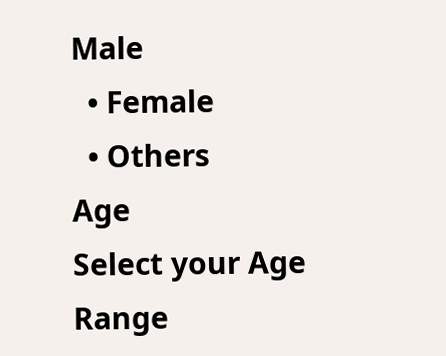Male
  • Female
  • Others
Age
Select your Age Range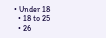• Under 18
  • 18 to 25
  • 26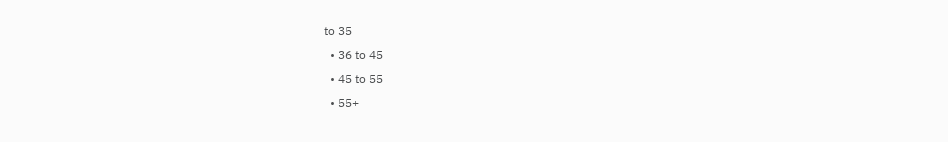to 35
  • 36 to 45
  • 45 to 55
  • 55+